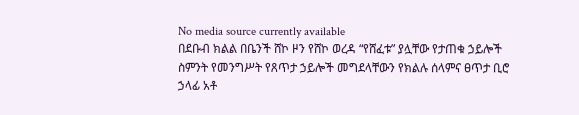No media source currently available
በደቡብ ክልል በቤንች ሸኮ ዞን የሸኮ ወረዳ “የሸፈቱ” ያሏቸው የታጠቁ ኃይሎች ስምንት የመንግሥት የጸጥታ ኃይሎች መግደላቸውን የክልሉ ሰላምና ፀጥታ ቢሮ ኃላፊ አቶ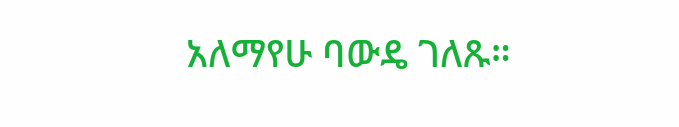አለማየሁ ባውዴ ገለጹ።